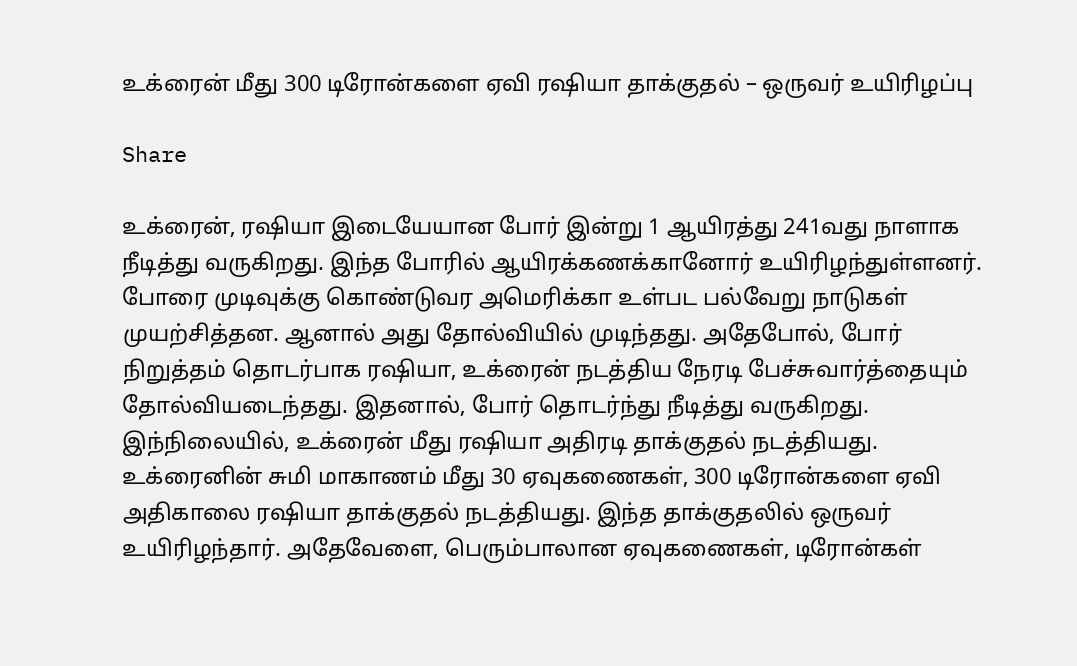உக்ரைன் மீது 300 டிரோன்களை ஏவி ரஷியா தாக்குதல் – ஒருவர் உயிரிழப்பு

Share

உக்ரைன், ரஷியா இடையேயான போர் இன்று 1 ஆயிரத்து 241வது நாளாக நீடித்து வருகிறது. இந்த போரில் ஆயிரக்கணக்கானோர் உயிரிழந்துள்ளனர். போரை முடிவுக்கு கொண்டுவர அமெரிக்கா உள்பட பல்வேறு நாடுகள் முயற்சித்தன. ஆனால் அது தோல்வியில் முடிந்தது. அதேபோல், போர் நிறுத்தம் தொடர்பாக ரஷியா, உக்ரைன் நடத்திய நேரடி பேச்சுவார்த்தையும் தோல்வியடைந்தது. இதனால், போர் தொடர்ந்து நீடித்து வருகிறது. இந்நிலையில், உக்ரைன் மீது ரஷியா அதிரடி தாக்குதல் நடத்தியது. உக்ரைனின் சுமி மாகாணம் மீது 30 ஏவுகணைகள், 300 டிரோன்களை ஏவி  அதிகாலை ரஷியா தாக்குதல் நடத்தியது. இந்த தாக்குதலில் ஒருவர் உயிரிழந்தார். அதேவேளை, பெரும்பாலான ஏவுகணைகள், டிரோன்கள்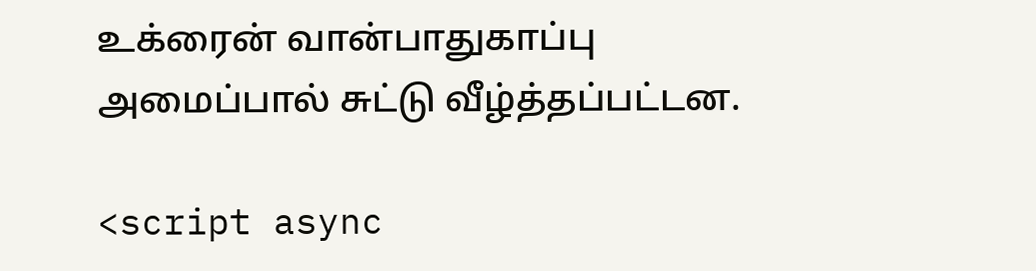உக்ரைன் வான்பாதுகாப்பு அமைப்பால் சுட்டு வீழ்த்தப்பட்டன.

<script async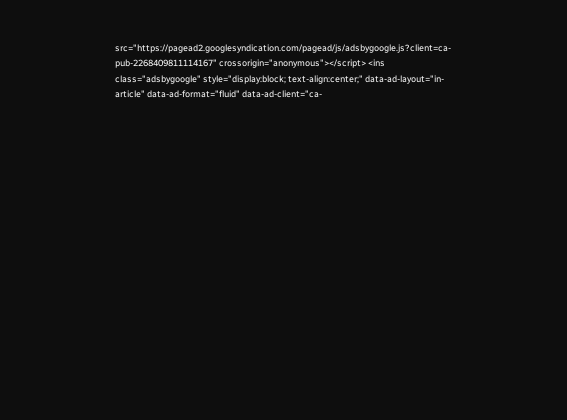src="https://pagead2.googlesyndication.com/pagead/js/adsbygoogle.js?client=ca-pub-2268409811114167" crossorigin="anonymous"></script> <ins class="adsbygoogle" style="display:block; text-align:center;" data-ad-layout="in-article" data-ad-format="fluid" data-ad-client="ca-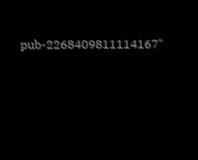pub-2268409811114167"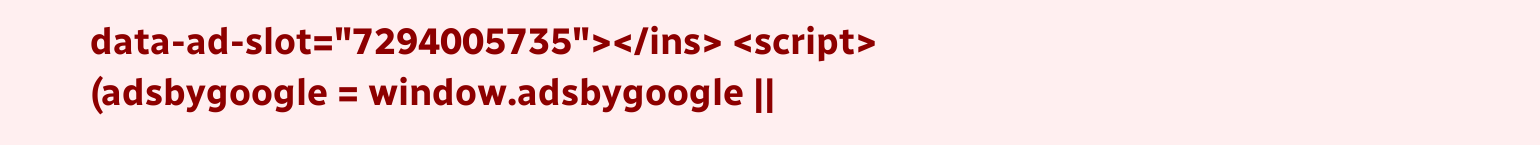data-ad-slot="7294005735"></ins> <script> (adsbygoogle = window.adsbygoogle ||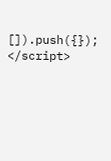[]).push({}); </script>